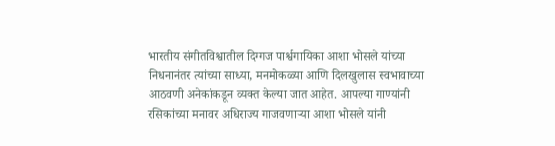भारतीय संगीतविश्वातील दिग्गज पार्श्वगायिका आशा भोसले यांच्या निधनानंतर त्यांच्या साध्या, मनमोकळ्या आणि दिलखुलास स्वभावाच्या आठवणी अनेकांकडून व्यक्त केल्या जात आहेत. आपल्या गाण्यांनी रसिकांच्या मनावर अधिराज्य गाजवणाऱ्या आशा भोसले यांनी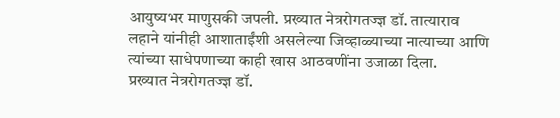आयुष्यभर माणुसकी जपली. प्रख्यात नेत्ररोगतज्ज्ञ डॉ. तात्याराव लहाने यांनीही आशाताईंशी असलेल्या जिव्हाळ्याच्या नात्याच्या आणि त्यांच्या साधेपणाच्या काही खास आठवणींना उजाळा दिला.
प्रख्यात नेत्ररोगतज्ज्ञ डॉ.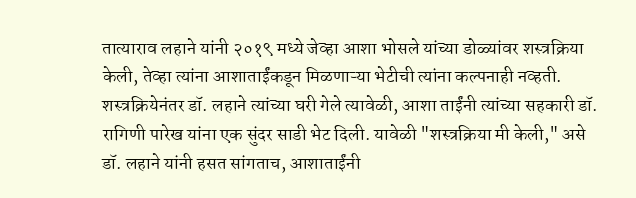तात्याराव लहाने यांनी २०१९ मध्ये जेव्हा आशा भोसले यांच्या डोळ्यांवर शस्त्रक्रिया केली, तेव्हा त्यांना आशाताईंकडून मिळणाऱ्या भेटीची त्यांना कल्पनाही नव्हती. शस्त्रक्रियेनंतर डॉ. लहाने त्यांच्या घरी गेले त्यावेळी, आशा ताईंनी त्यांच्या सहकारी डॉ. रागिणी पारेख यांना एक सुंदर साडी भेट दिली. यावेळी "शस्त्रक्रिया मी केली," असे डॉ. लहाने यांनी हसत सांगताच, आशाताईंनी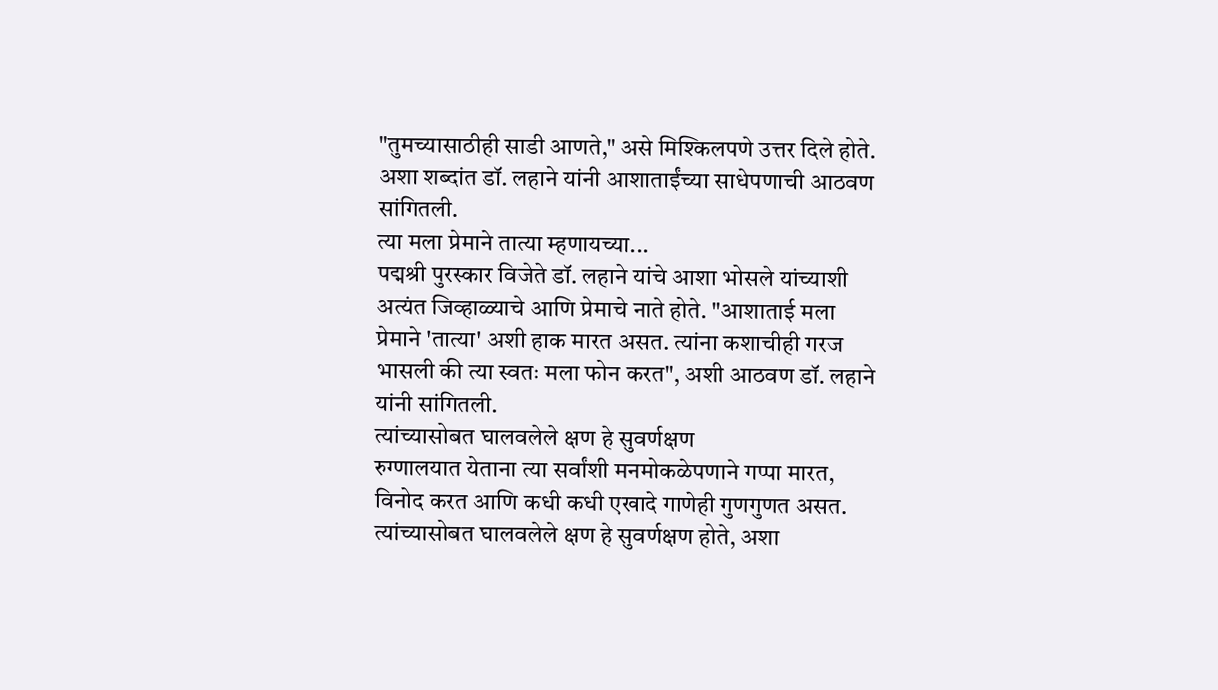"तुमच्यासाठीही साडी आणते," असे मिश्किलपणे उत्तर दिले होते. अशा शब्दांत डॉ. लहाने यांनी आशाताईंच्या साधेपणाची आठवण सांगितली.
त्या मला प्रेमाने तात्या म्हणायच्या...
पद्मश्री पुरस्कार विजेते डॉ. लहाने यांचे आशा भोसले यांच्याशी अत्यंत जिव्हाळ्याचे आणि प्रेमाचे नाते होते. "आशाताई मला प्रेमाने 'तात्या' अशी हाक मारत असत. त्यांना कशाचीही गरज भासली की त्या स्वतः मला फोन करत", अशी आठवण डॉ. लहाने यांनी सांगितली.
त्यांच्यासोबत घालवलेले क्षण हे सुवर्णक्षण
रुग्णालयात येताना त्या सर्वांशी मनमोकळेपणाने गप्पा मारत, विनोद करत आणि कधी कधी एखादे गाणेही गुणगुणत असत. त्यांच्यासोबत घालवलेले क्षण हे सुवर्णक्षण होते, अशा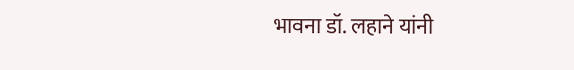भावना डॉ. लहाने यांनी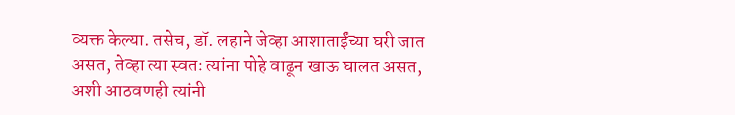व्यक्त केल्या. तसेच, डॉ. लहाने जेव्हा आशाताईंच्या घरी जात असत, तेव्हा त्या स्वतः त्यांना पोहे वाढून खाऊ घालत असत, अशी आठवणही त्यांनी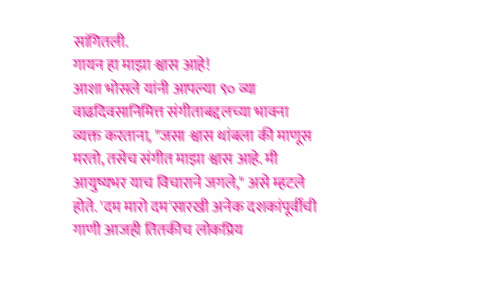सांगितली.
गायन हा माझा श्वास आहे!
आशा भोसले यांनी आपल्या ९० व्या वाढदिवसानिमित्त संगीताबद्दलच्या भावना व्यक्त करताना, "जसा श्वास थांबला की माणूस मरतो, तसेच संगीत माझा श्वास आहे. मी आयुष्यभर याच विचाराने जगले," असे म्हटले होते. 'दम मारो दम'सारखी अनेक दशकांपूर्वीची गाणी आजही तितकीच लोकप्रिय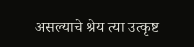असल्याचे श्रेय त्या उत्कृष्ट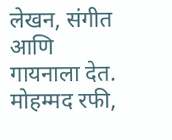लेखन, संगीत आणि गायनाला देत. मोहम्मद रफी,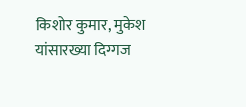किशोर कुमार, मुकेश यांसारख्या दिग्गज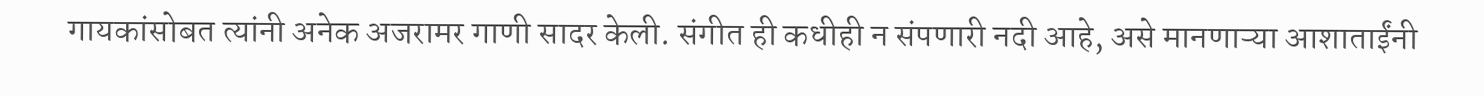गायकांसोबत त्यांनी अनेक अजरामर गाणी सादर केली. संगीत ही कधीही न संपणारी नदी आहे, असे मानणाऱ्या आशाताईंनी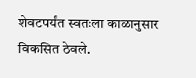शेवटपर्यंत स्वतःला काळानुसार विकसित ठेवले.